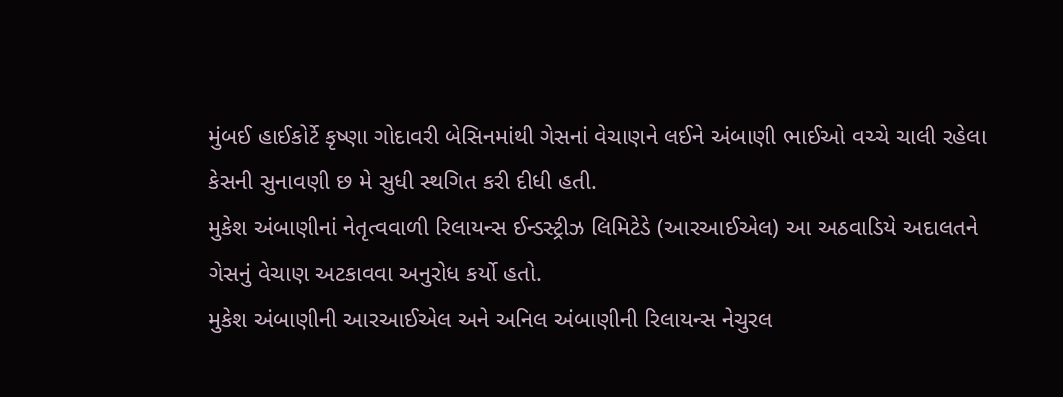મુંબઈ હાઈકોર્ટે કૃષ્ણા ગોદાવરી બેસિનમાંથી ગેસનાં વેચાણને લઈને અંબાણી ભાઈઓ વચ્ચે ચાલી રહેલા કેસની સુનાવણી છ મે સુધી સ્થગિત કરી દીધી હતી.
મુકેશ અંબાણીનાં નેતૃત્વવાળી રિલાયન્સ ઈન્ડસ્ટ્રીઝ લિમિટેડે (આરઆઈએલ) આ અઠવાડિયે અદાલતને ગેસનું વેચાણ અટકાવવા અનુરોધ કર્યો હતો.
મુકેશ અંબાણીની આરઆઈએલ અને અનિલ અંબાણીની રિલાયન્સ નેચુરલ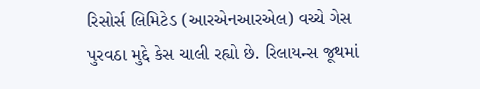રિસોર્સ લિમિટેડ (આરએનઆરએલ) વચ્ચે ગેસ પુરવઠા મુદ્દે કેસ ચાલી રહ્યો છે. રિલાયન્સ જૂથમાં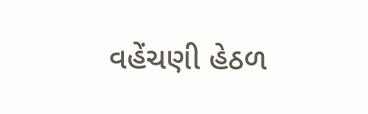વહેંચણી હેઠળ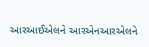આરઆઈએલને આરએનઆરએલને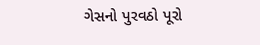ગેસનો પુરવઠો પૂરો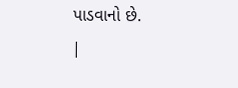પાડવાનો છે.
|